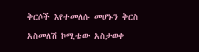ቅርሶች እየተመለሱ መሆኑን ቅርስ አስመለሽ ኮሚቴው አስታወቀ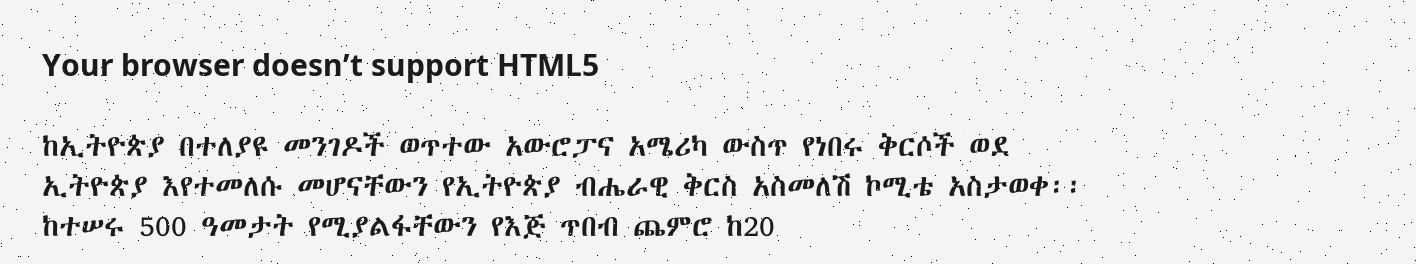Your browser doesn’t support HTML5

ከኢትዮጵያ በተለያዩ መንገዶች ወጥተው አውሮፓና አሜሪካ ውስጥ የነበሩ ቅርሶች ወደ ኢትዮጵያ እየተመለሱ መሆናቸውን የኢትዮጵያ ብሔራዊ ቅርስ አስመለሽ ኮሚቴ አስታወቀ፡፡ ከተሠሩ 500 ዓመታት የሚያልፋቸውን የእጅ ጥበብ ጨምሮ ከ20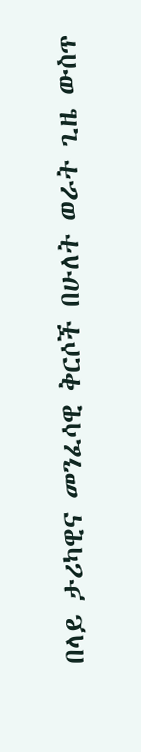በላይ ታሪካዊና መንፈሳዊ ቅርሶች በሁለት ወራት ጊዜ ውስጥ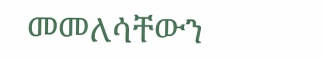መመለሳቸውን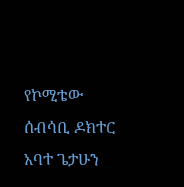የኮሚቴው ሰብሳቢ ዶክተር አባተ ጌታሁን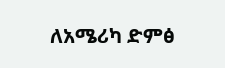ለአሜሪካ ድምፅ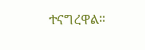ተናግረዋል።